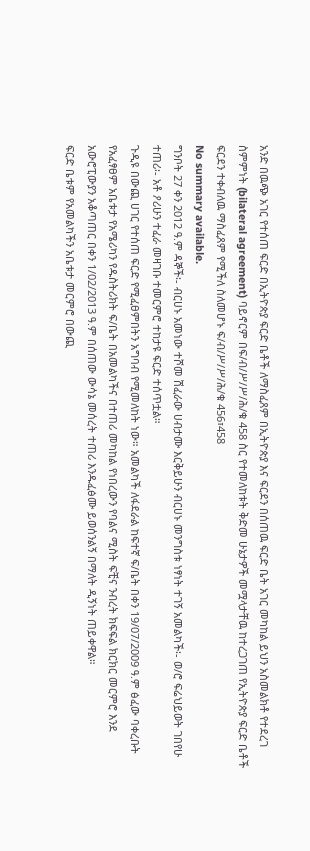አንድ በዉጭ አገር የተሰጠ ፍርድ በኢትዮጵያ ፍርድ ቤቶች ለማስፈጸም በኢትዮጵያ እና ፍርደን በሰጠዉ ፍርድ ቤት አገር መካከል ይህን አስመልክቶ የተደረገ ስምምነት (bilateral agreement) ባይኖርም በፍ/ብ/ሥ/ሥ/ሕ/ቁ 458 ስር የተመለከቱት ቅድመ ሁኔታዎች መሟላታቸዉ ከተረጋገጠ የኢትዮጵያ ፍርድ ቤቶች ፍርደን ተቀብለዉ ማስፈጸም የሚችለ ስለመሆኑ ፍ/ብ/ሥ/ሥ/ሕ/ቁ 456፣458
No summary available.
ግንቦት 27 ቀን 2012 ዓ.ም ዳኞች፡- ብርሀኑ አመነው ተሾመ ሽፈራው ሀብታሙ እርቅይሁን ብርሀኑ መንግስቱ ነፃነት ተገኝ አመልካች፡- ወ/ሮ ፍሬህይወት ገበየሁ ተጠሪ፡- አቶ ዖሪሁን ተፈራ መዛገቡ ተመርምሮ ተከታዩ ፍርድ ተሰጥቷል።
ጉዲዩ በውጪ ሀገር የተሰጠ ፍርድ የሚፈፀምበትን አግባብ የሚመለከት ነው። አመልካች ለፋደራል ከፍተኛ ፍ/ቤት በቀን 19/07/2009 ዓ.ም ፅፈው ባቀረቡት የአፈፃፀም አቤቱታ የአሜሪካን የዱስትሪክት ፍ/ቤት በአመልካችና በተጠሪ መካከል የነበረውን የባልና ሚስት ፍቺና ንብረት ክፍፍል ክርክር መርምሮ እንደ አውሮፒውያን አቆጣጠር በቀን 1/02/2013 ዓ.ም በሰጠው ውሳኔ መሰረት ተጠሪ እንዱፈፅሙ ይወሰንልኝ በማለት ዲኝነት ጠይቀዋል።
ፍርድ ቤቱም የአመልካችን አቤቱታ መርምሮ በውጪ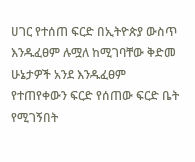ሀገር የተሰጠ ፍርድ በኢትዮጵያ ውስጥ እንዱፈፀም ሉሟለ ከሚገባቸው ቅድመ ሁኔታዎች አንደ እንዱፈፀም የተጠየቀውን ፍርድ የሰጠው ፍርድ ቤት የሚገኝበት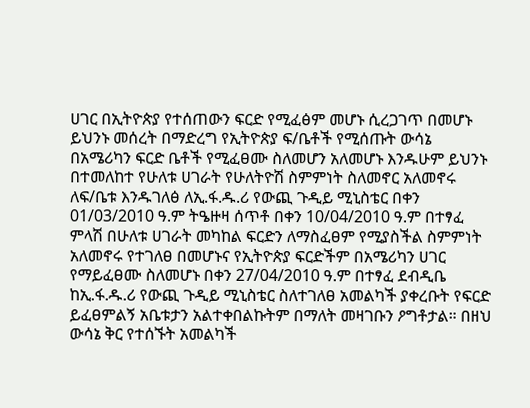ሀገር በኢትዮጵያ የተሰጠውን ፍርድ የሚፈፅም መሆኑ ሲረጋገጥ በመሆኑ ይህንኑ መሰረት በማድረግ የኢትዮጵያ ፍ/ቤቶች የሚሰጡት ውሳኔ በአሜሪካን ፍርድ ቤቶች የሚፈፀሙ ስለመሆን አለመሆኑ እንዱሁም ይህንኑ በተመለከተ የሁለቱ ሀገራት የሁለትዮሽ ስምምነት ስለመኖር አለመኖሩ ለፍ/ቤቱ እንዱገለፅ ለኢ.ፋ.ዱ.ሪ የውጪ ጉዲይ ሚኒስቴር በቀን 01/03/2010 ዓ.ም ትዔዙዛ ሰጥቶ በቀን 10/04/2010 ዓ.ም በተፃፈ ምላሽ በሁለቱ ሀገራት መካከል ፍርድን ለማስፈፀም የሚያስችል ስምምነት አለመኖሩ የተገለፀ በመሆኑና የኢትዮጵያ ፍርድችም በአሜሪካን ሀገር የማይፈፀሙ ስለመሆኑ በቀን 27/04/2010 ዓ.ም በተፃፈ ደብዲቤ ከኢ.ፋ.ዱ.ሪ የውጪ ጉዲይ ሚኒስቴር ስለተገለፀ አመልካች ያቀረቡት የፍርድ ይፈፀምልኝ አቤቱታን አልተቀበልኩትም በማለት መዛገቡን ዖግቶታል። በዘህ ውሳኔ ቅር የተሰኙት አመልካች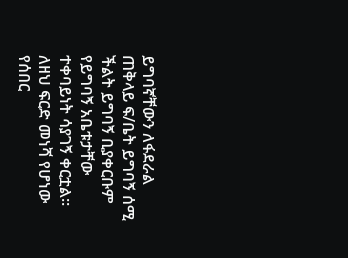ይግባኛቸውን ለፋደራል ጠቅላይ ፍ/ቤት ይግባኝ ሰሚ ችልት ይግባኝ ቢያቀርቡም የይግባኝ አቤቱታቸው ተቀባይነት ሳያገኝ ቀርቷል።
ለዘህ ፍርድ መነሻ የሆነው የሰበር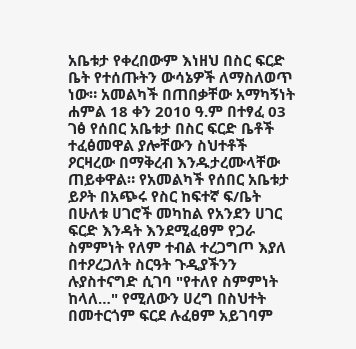አቤቱታ የቀረበውም እነዘህ በስር ፍርድ ቤት የተሰጡትን ውሳኔዎች ለማስለወጥ ነው። አመልካች በጠበቃቸው አማካኝነት ሐምል 18 ቀን 2010 ዓ.ም በተፃፈ 03 ገፅ የሰበር አቤቱታ በስር ፍርድ ቤቶች ተፈፅመዋል ያሎቸውን ስህተቶች ዖርዛረው በማቅረብ እንዱታረሙላቸው ጠይቀዋል። የአመልካች የሰበር አቤቱታ ይዖት በአጭሩ የስር ከፍተኛ ፍ/ቤት በሁለቱ ሀገሮች መካከል የአንደን ሀገር ፍርድ እንዳት እንደሚፈፀም የጋራ ስምምነት የለም ተብል ተረጋግጦ እያለ በተዖረጋለት ስርዓት ጉዲያችንን ሉያስተናግድ ሲገባ "የተለየ ስምምነት ከላለ…" የሚለውን ሀረግ በስህተት በመተርጎም ፍርደ ሉፈፀም አይገባም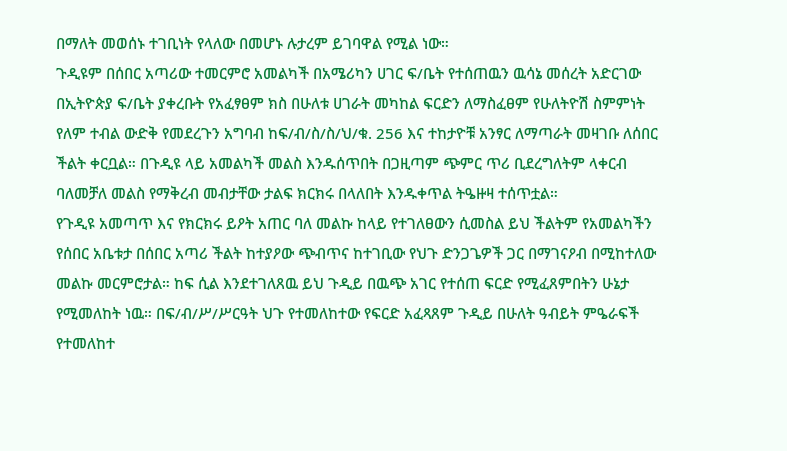በማለት መወሰኑ ተገቢነት የላለው በመሆኑ ሉታረም ይገባዋል የሚል ነው።
ጉዲዩም በሰበር አጣሪው ተመርምሮ አመልካች በአሜሪካን ሀገር ፍ/ቤት የተሰጠዉን ዉሳኔ መሰረት አድርገው በኢትዮጵያ ፍ/ቤት ያቀረቡት የአፈፃፀም ክስ በሁለቱ ሀገራት መካከል ፍርድን ለማስፈፀም የሁለትዮሽ ስምምነት የለም ተብል ውድቅ የመደረጉን አግባብ ከፍ/ብ/ስ/ስ/ህ/ቁ. 256 እና ተከታዮቹ አንፃር ለማጣራት መዛገቡ ለሰበር ችልት ቀርቧል። በጉዲዩ ላይ አመልካች መልስ እንዱሰጥበት በጋዚጣም ጭምር ጥሪ ቢደረግለትም ላቀርብ ባለመቻለ መልስ የማቅረብ መብታቸው ታልፍ ክርክሩ በላለበት እንዱቀጥል ትዔዙዛ ተሰጥቷል።
የጉዲዩ አመጣጥ እና የክርክሩ ይዖት አጠር ባለ መልኩ ከላይ የተገለፀውን ሲመስል ይህ ችልትም የአመልካችን የሰበር አቤቱታ በሰበር አጣሪ ችልት ከተያዖው ጭብጥና ከተገቢው የህጉ ድንጋጌዎች ጋር በማገናዖብ በሚከተለው መልኩ መርምሮታል። ከፍ ሲል እንደተገለጸዉ ይህ ጉዲይ በዉጭ አገር የተሰጠ ፍርድ የሚፈጸምበትን ሁኔታ የሚመለከት ነዉ። በፍ/ብ/ሥ/ሥርዓት ህጉ የተመለከተው የፍርድ አፈጻጸም ጉዲይ በሁለት ዓብይት ምዔራፍች የተመለከተ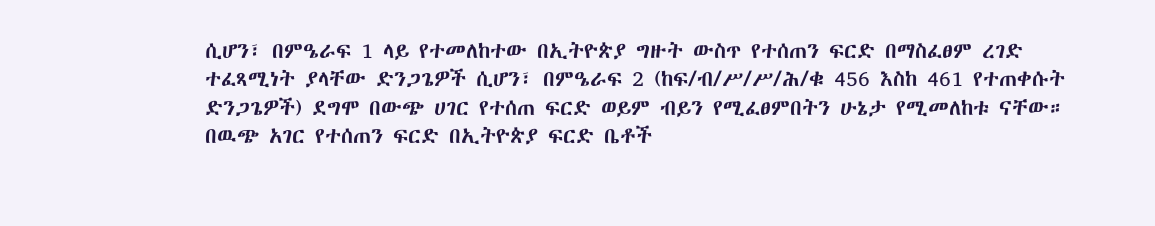ሲሆን፣ በምዔራፍ 1 ላይ የተመለከተው በኢትዮጵያ ግዙት ውስጥ የተሰጠን ፍርድ በማስፈፀም ረገድ ተፈጻሚነት ያላቸው ድንጋጌዎች ሲሆን፣ በምዔራፍ 2 (ከፍ/ብ/ሥ/ሥ/ሕ/ቁ 456 እስከ 461 የተጠቀሱት ድንጋጌዎች) ደግሞ በውጭ ሀገር የተሰጠ ፍርድ ወይም ብይን የሚፈፀምበትን ሁኔታ የሚመለከቱ ናቸው። በዉጭ አገር የተሰጠን ፍርድ በኢትዮጵያ ፍርድ ቤቶች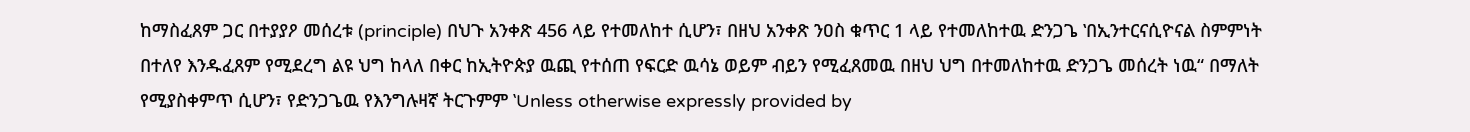ከማስፈጸም ጋር በተያያዖ መሰረቱ (principle) በህጉ አንቀጽ 456 ላይ የተመለከተ ሲሆን፣ በዘህ አንቀጽ ንዐስ ቁጥር 1 ላይ የተመለከተዉ ድንጋጌ ‛በኢንተርናሲዮናል ስምምነት በተለየ እንዱፈጸም የሚደረግ ልዩ ህግ ከላለ በቀር ከኢትዮጵያ ዉጪ የተሰጠ የፍርድ ዉሳኔ ወይም ብይን የሚፈጸመዉ በዘህ ህግ በተመለከተዉ ድንጋጌ መሰረት ነዉ“ በማለት የሚያስቀምጥ ሲሆን፣ የድንጋጌዉ የእንግሉዛኛ ትርጉምም ‛Unless otherwise expressly provided by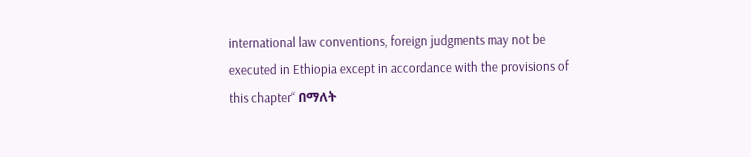international law conventions, foreign judgments may not be executed in Ethiopia except in accordance with the provisions of this chapter“ በማለት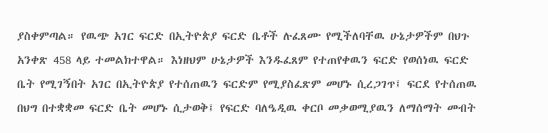ያስቀምጣል። የዉጭ አገር ፍርድ በኢትዮጵያ ፍርድ ቤቶች ሉፈጸሙ የሚችለባቸዉ ሁኔታዎችም በህጉ አንቀጽ 458 ላይ ተመልክተዋል። እነዘህም ሁኔታዎች እንዱፈጸም የተጠየቀዉን ፍርድ የወሰነዉ ፍርድ ቤት የሚገኝበት አገር በኢትዮጵያ የተሰጠዉን ፍርድም የሚያስፈጽም መሆኑ ሲረጋገጥ፤ ፍርደ የተሰጠዉ በህግ በተቋቋመ ፍርድ ቤት መሆኑ ሲታወቅ፤ የፍርድ ባለዔዲዉ ቀርቦ መቃወሚያዉን ለማሰማት መብት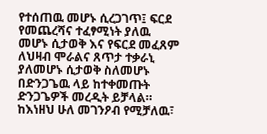የተሰጠዉ መሆኑ ሲረጋገጥ፤ ፍርደ የመጨረሻና ተፈፃሚነት ያለዉ መሆኑ ሲታወቅ እና የፍርደ መፈጸም ለህዛብ ሞራልና ጸጥታ ተቃራኒ ያለመሆኑ ሲታወቅ ስለመሆኑ በድንጋጌዉ ላይ ከተቀመጡት ድንጋጌዎች መረዲት ይቻላል።
ከእነዘህ ሁለ መገንዖብ የሚቻለዉ፣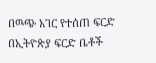በዉጭ አገር የተሰጠ ፍርድ በኢትዮጵያ ፍርድ ቤቶች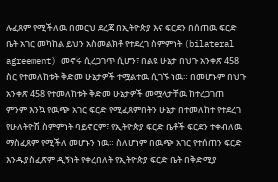ሉፈጸም የሚችለዉ በመርህ ደረጃ በኢትዮጵያ እና ፍርደን በሰጠዉ ፍርድ ቤት አገር መካከል ይህን አስመልክቶ የተደረገ ስምምነት (bilateral agreement) መኖሩ ሲረጋገጥ ሲሆን፣ በልዩ ሁኔታ በህጉ አንቀጽ 458 ስር የተመለከቱት ቅድመ ሁኔታዎች ተሟልተዉ ሲገኙ ነዉ። በመሆኑም በህጉ አንቀጽ 458 የተመለከቱት ቅድመ ሁኔታዎች መሟላታቸዉ ከተረጋገጠ ምንም እንኳ የዉጭ አገር ፍርድ የሚፈጸምበትን ሁኔታ በተመለከተ የተደረገ የሁለትዮሽ ስምምነት ባይኖርም፣ የኢትዮጵያ ፍርድ ቤቶች ፍርደን ተቀብለዉ ማስፈጸም የሚችለ መሆኑን ነዉ። ስለሆነም በዉጭ አገር የተሰጠን ፍርድ እንዱያስፈጽም ዲኝነት የቀረበለት የኢትዮጵያ ፍርድ ቤት በቅድሚያ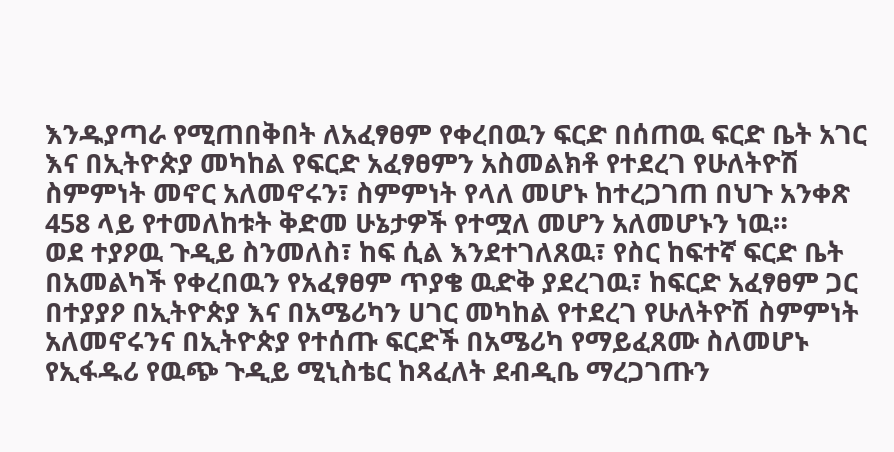እንዱያጣራ የሚጠበቅበት ለአፈፃፀም የቀረበዉን ፍርድ በሰጠዉ ፍርድ ቤት አገር እና በኢትዮጵያ መካከል የፍርድ አፈፃፀምን አስመልክቶ የተደረገ የሁለትዮሽ ስምምነት መኖር አለመኖሩን፣ ስምምነት የላለ መሆኑ ከተረጋገጠ በህጉ አንቀጽ 458 ላይ የተመለከቱት ቅድመ ሁኔታዎች የተሟለ መሆን አለመሆኑን ነዉ።
ወደ ተያዖዉ ጉዲይ ስንመለስ፣ ከፍ ሲል እንደተገለጸዉ፣ የስር ከፍተኛ ፍርድ ቤት በአመልካች የቀረበዉን የአፈፃፀም ጥያቄ ዉድቅ ያደረገዉ፣ ከፍርድ አፈፃፀም ጋር በተያያዖ በኢትዮጵያ እና በአሜሪካን ሀገር መካከል የተደረገ የሁለትዮሽ ስምምነት አለመኖሩንና በኢትዮጵያ የተሰጡ ፍርድች በአሜሪካ የማይፈጸሙ ስለመሆኑ የኢፋዱሪ የዉጭ ጉዲይ ሚኒስቴር ከጻፈለት ደብዲቤ ማረጋገጡን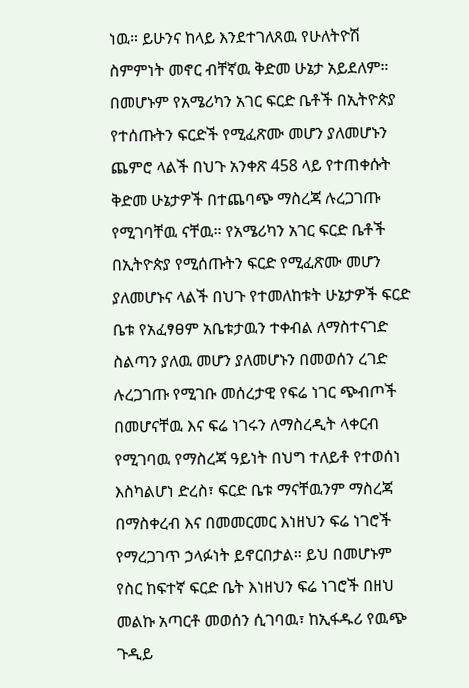ነዉ። ይሁንና ከላይ እንደተገለጸዉ የሁለትዮሽ ስምምነት መኖር ብቸኛዉ ቅድመ ሁኔታ አይደለም። በመሆኑም የአሜሪካን አገር ፍርድ ቤቶች በኢትዮጵያ የተሰጡትን ፍርድች የሚፈጽሙ መሆን ያለመሆኑን ጨምሮ ላልች በህጉ አንቀጽ 458 ላይ የተጠቀሱት ቅድመ ሁኔታዎች በተጨባጭ ማስረጃ ሉረጋገጡ የሚገባቸዉ ናቸዉ። የአሜሪካን አገር ፍርድ ቤቶች በኢትዮጵያ የሚሰጡትን ፍርድ የሚፈጽሙ መሆን ያለመሆኑና ላልች በህጉ የተመለከቱት ሁኔታዎች ፍርድ ቤቱ የአፈፃፀም አቤቱታዉን ተቀብል ለማስተናገድ ስልጣን ያለዉ መሆን ያለመሆኑን በመወሰን ረገድ ሉረጋገጡ የሚገቡ መሰረታዊ የፍሬ ነገር ጭብጦች በመሆናቸዉ እና ፍሬ ነገሩን ለማስረዲት ላቀርብ የሚገባዉ የማስረጃ ዓይነት በህግ ተለይቶ የተወሰነ እስካልሆነ ድረስ፣ ፍርድ ቤቱ ማናቸዉንም ማስረጃ በማስቀረብ እና በመመርመር እነዘህን ፍሬ ነገሮች የማረጋገጥ ኃላፉነት ይኖርበታል። ይህ በመሆኑም የስር ከፍተኛ ፍርድ ቤት እነዘህን ፍሬ ነገሮች በዘህ መልኩ አጣርቶ መወሰን ሲገባዉ፣ ከኢፋዱሪ የዉጭ ጉዲይ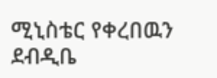ሚኒስቴር የቀረበዉን ደብዲቤ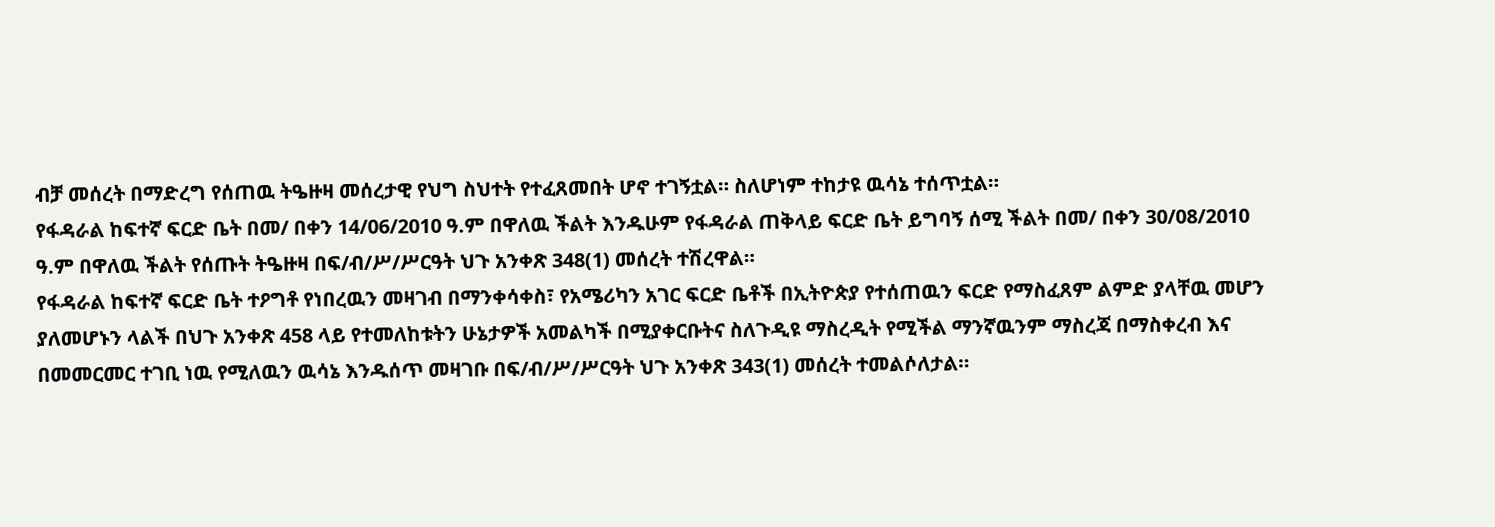ብቻ መሰረት በማድረግ የሰጠዉ ትዔዙዛ መሰረታዊ የህግ ስህተት የተፈጸመበት ሆኖ ተገኝቷል። ስለሆነም ተከታዩ ዉሳኔ ተሰጥቷል።
የፋዳራል ከፍተኛ ፍርድ ቤት በመ/ በቀን 14/06/2010 ዓ.ም በዋለዉ ችልት እንዱሁም የፋዳራል ጠቅላይ ፍርድ ቤት ይግባኝ ሰሚ ችልት በመ/ በቀን 30/08/2010 ዓ.ም በዋለዉ ችልት የሰጡት ትዔዙዛ በፍ/ብ/ሥ/ሥርዓት ህጉ አንቀጽ 348(1) መሰረት ተሽረዋል።
የፋዳራል ከፍተኛ ፍርድ ቤት ተዖግቶ የነበረዉን መዛገብ በማንቀሳቀስ፣ የአሜሪካን አገር ፍርድ ቤቶች በኢትዮጵያ የተሰጠዉን ፍርድ የማስፈጸም ልምድ ያላቸዉ መሆን ያለመሆኑን ላልች በህጉ አንቀጽ 458 ላይ የተመለከቱትን ሁኔታዎች አመልካች በሚያቀርቡትና ስለጉዲዩ ማስረዲት የሚችል ማንኛዉንም ማስረጃ በማስቀረብ እና በመመርመር ተገቢ ነዉ የሚለዉን ዉሳኔ እንዱሰጥ መዛገቡ በፍ/ብ/ሥ/ሥርዓት ህጉ አንቀጽ 343(1) መሰረት ተመልሶለታል።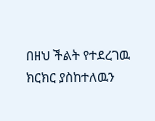በዘህ ችልት የተደረገዉ ክርክር ያስከተለዉን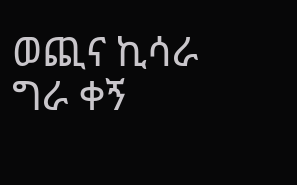ወጪና ኪሳራ ግራ ቀኝ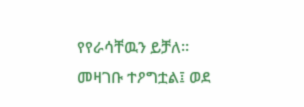የየራሳቸዉን ይቻለ።
መዛገቡ ተዖግቷል፤ ወደ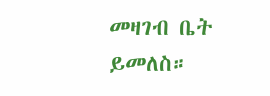መዛገብ ቤት ይመለስ።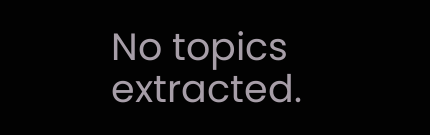No topics extracted.